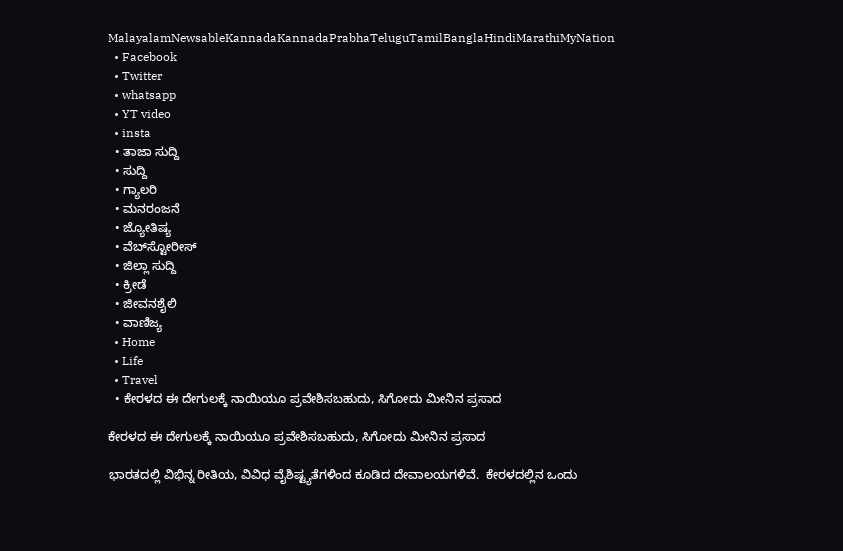MalayalamNewsableKannadaKannadaPrabhaTeluguTamilBanglaHindiMarathiMyNation
  • Facebook
  • Twitter
  • whatsapp
  • YT video
  • insta
  • ತಾಜಾ ಸುದ್ದಿ
  • ಸುದ್ದಿ
  • ಗ್ಯಾಲರಿ
  • ಮನರಂಜನೆ
  • ಜ್ಯೋತಿಷ್ಯ
  • ವೆಬ್‌ಸ್ಟೋರೀಸ್
  • ಜಿಲ್ಲಾ ಸುದ್ದಿ
  • ಕ್ರೀಡೆ
  • ಜೀವನಶೈಲಿ
  • ವಾಣಿಜ್ಯ
  • Home
  • Life
  • Travel
  • ಕೇರಳದ ಈ ದೇಗುಲಕ್ಕೆ ನಾಯಿಯೂ ಪ್ರವೇಶಿಸಬಹುದು, ಸಿಗೋದು ಮೀನಿನ ಪ್ರಸಾದ

ಕೇರಳದ ಈ ದೇಗುಲಕ್ಕೆ ನಾಯಿಯೂ ಪ್ರವೇಶಿಸಬಹುದು, ಸಿಗೋದು ಮೀನಿನ ಪ್ರಸಾದ

ಭಾರತದಲ್ಲಿ ವಿಭಿನ್ನ ರೀತಿಯ, ವಿವಿಧ ವೈಶಿಷ್ಟ್ಯತೆಗಳಿಂದ ಕೂಡಿದ ದೇವಾಲಯಗಳಿವೆ.  ಕೇರಳದಲ್ಲಿನ ಒಂದು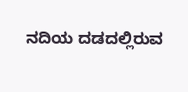ನದಿಯ ದಡದಲ್ಲಿರುವ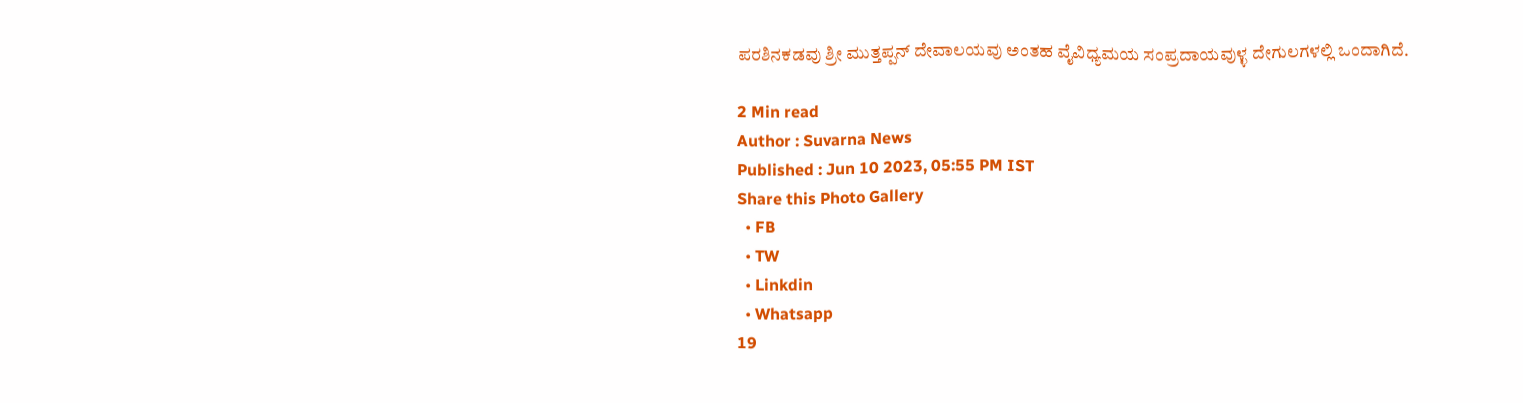ಪರಶಿನಕಡವು ಶ್ರೀ ಮುತ್ತಪ್ಪನ್ ದೇವಾಲಯವು ಅಂತಹ ವೈವಿಧ್ಯಮಯ ಸಂಪ್ರದಾಯವುಳ್ಳ ದೇಗುಲಗಳಲ್ಲಿ ಒಂದಾಗಿದೆ.

2 Min read
Author : Suvarna News
Published : Jun 10 2023, 05:55 PM IST
Share this Photo Gallery
  • FB
  • TW
  • Linkdin
  • Whatsapp
19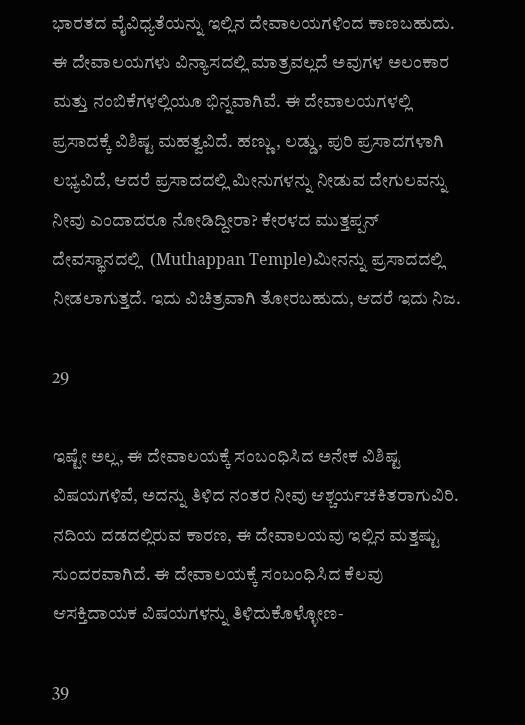ಭಾರತದ ವೈವಿಧ್ಯತೆಯನ್ನು ಇಲ್ಲಿನ ದೇವಾಲಯಗಳಿಂದ ಕಾಣಬಹುದು. ಈ ದೇವಾಲಯಗಳು ವಿನ್ಯಾಸದಲ್ಲಿ ಮಾತ್ರವಲ್ಲದೆ ಅವುಗಳ ಅಲಂಕಾರ ಮತ್ತು ನಂಬಿಕೆಗಳಲ್ಲಿಯೂ ಭಿನ್ನವಾಗಿವೆ. ಈ ದೇವಾಲಯಗಳಲ್ಲಿ ಪ್ರಸಾದಕ್ಕೆ ವಿಶಿಷ್ಟ ಮಹತ್ವವಿದೆ. ಹಣ್ಣು, ಲಡ್ಡು, ಪುರಿ ಪ್ರಸಾದಗಳಾಗಿ ಲಭ್ಯವಿದೆ, ಆದರೆ ಪ್ರಸಾದದಲ್ಲಿ ಮೀನುಗಳನ್ನು ನೀಡುವ ದೇಗುಲವನ್ನು ನೀವು ಎಂದಾದರೂ ನೋಡಿದ್ದೀರಾ? ಕೇರಳದ ಮುತ್ತಪ್ಪನ್ ದೇವಸ್ಥಾನದಲ್ಲಿ  (Muthappan Temple)ಮೀನನ್ನು ಪ್ರಸಾದದಲ್ಲಿ ನೀಡಲಾಗುತ್ತದೆ. ಇದು ವಿಚಿತ್ರವಾಗಿ ತೋರಬಹುದು, ಆದರೆ ಇದು ನಿಜ.

29

ಇಷ್ಟೇ ಅಲ್ಲ, ಈ ದೇವಾಲಯಕ್ಕೆ ಸಂಬಂಧಿಸಿದ ಅನೇಕ ವಿಶಿಷ್ಟ ವಿಷಯಗಳಿವೆ, ಅದನ್ನು ತಿಳಿದ ನಂತರ ನೀವು ಆಶ್ಚರ್ಯಚಕಿತರಾಗುವಿರಿ. ನದಿಯ ದಡದಲ್ಲಿರುವ ಕಾರಣ, ಈ ದೇವಾಲಯವು ಇಲ್ಲಿನ ಮತ್ತಷ್ಟು ಸುಂದರವಾಗಿದೆ. ಈ ದೇವಾಲಯಕ್ಕೆ ಸಂಬಂಧಿಸಿದ ಕೆಲವು ಆಸಕ್ತಿದಾಯಕ ವಿಷಯಗಳನ್ನು ತಿಳಿದುಕೊಳ್ಳೋಣ-

39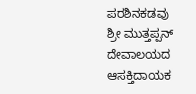ಪರಶಿನಕಡವು ಶ್ರೀ ಮುತ್ತಪ್ಪನ್ ದೇವಾಲಯದ ಆಸಕ್ತಿದಾಯಕ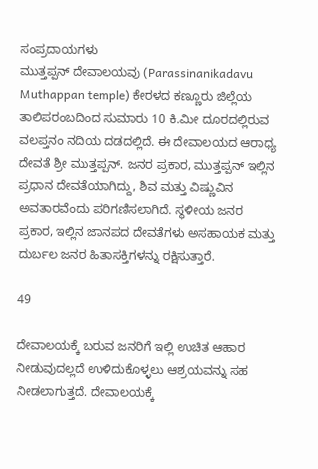ಸಂಪ್ರದಾಯಗಳು
ಮುತ್ತಪ್ಪನ್ ದೇವಾಲಯವು (Parassinanikadavu Muthappan temple) ಕೇರಳದ ಕಣ್ಣೂರು ಜಿಲ್ಲೆಯ ತಾಲಿಪರಂಬದಿಂದ ಸುಮಾರು 10 ಕಿ.ಮೀ ದೂರದಲ್ಲಿರುವ ವಲಪ್ತನಂ ನದಿಯ ದಡದಲ್ಲಿದೆ. ಈ ದೇವಾಲಯದ ಆರಾಧ್ಯ ದೇವತೆ ಶ್ರೀ ಮುತ್ತಪ್ಪನ್. ಜನರ ಪ್ರಕಾರ, ಮುತ್ತಪ್ಪನ್ ಇಲ್ಲಿನ ಪ್ರಧಾನ ದೇವತೆಯಾಗಿದ್ದು, ಶಿವ ಮತ್ತು ವಿಷ್ಣುವಿನ ಅವತಾರವೆಂದು ಪರಿಗಣಿಸಲಾಗಿದೆ. ಸ್ಥಳೀಯ ಜನರ ಪ್ರಕಾರ, ಇಲ್ಲಿನ ಜಾನಪದ ದೇವತೆಗಳು ಅಸಹಾಯಕ ಮತ್ತು ದುರ್ಬಲ ಜನರ ಹಿತಾಸಕ್ತಿಗಳನ್ನು ರಕ್ಷಿಸುತ್ತಾರೆ.

49

ದೇವಾಲಯಕ್ಕೆ ಬರುವ ಜನರಿಗೆ ಇಲ್ಲಿ ಉಚಿತ ಆಹಾರ ನೀಡುವುದಲ್ಲದೆ ಉಳಿದುಕೊಳ್ಳಲು ಆಶ್ರಯವನ್ನು ಸಹ ನೀಡಲಾಗುತ್ತದೆ. ದೇವಾಲಯಕ್ಕೆ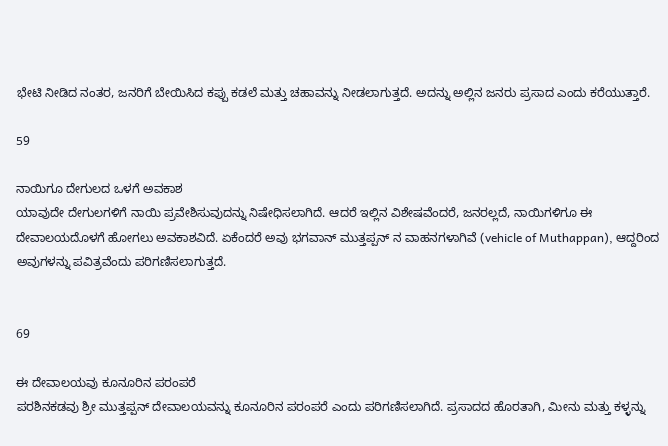ಭೇಟಿ ನೀಡಿದ ನಂತರ, ಜನರಿಗೆ ಬೇಯಿಸಿದ ಕಪ್ಪು ಕಡಲೆ ಮತ್ತು ಚಹಾವನ್ನು ನೀಡಲಾಗುತ್ತದೆ. ಅದನ್ನು ಅಲ್ಲಿನ ಜನರು ಪ್ರಸಾದ ಎಂದು ಕರೆಯುತ್ತಾರೆ.

59

ನಾಯಿಗೂ ದೇಗುಲದ ಒಳಗೆ ಅವಕಾಶ
ಯಾವುದೇ ದೇಗುಲಗಳಿಗೆ ನಾಯಿ ಪ್ರವೇಶಿಸುವುದನ್ನು ನಿಷೇಧಿಸಲಾಗಿದೆ. ಆದರೆ ಇಲ್ಲಿನ ವಿಶೇಷವೆಂದರೆ, ಜನರಲ್ಲದೆ, ನಾಯಿಗಳಿಗೂ ಈ ದೇವಾಲಯದೊಳಗೆ ಹೋಗಲು ಅವಕಾಶವಿದೆ. ಏಕೆಂದರೆ ಅವು ಭಗವಾನ್ ಮುತ್ತಪ್ಪನ್ ನ ವಾಹನಗಳಾಗಿವೆ (vehicle of Muthappan), ಆದ್ದರಿಂದ ಅವುಗಳನ್ನು ಪವಿತ್ರವೆಂದು ಪರಿಗಣಿಸಲಾಗುತ್ತದೆ.


69

ಈ ದೇವಾಲಯವು ಕೂನೂರಿನ ಪರಂಪರೆ
ಪರಶಿನಕಡವು ಶ್ರೀ ಮುತ್ತಪ್ಪನ್ ದೇವಾಲಯವನ್ನು ಕೂನೂರಿನ ಪರಂಪರೆ ಎಂದು ಪರಿಗಣಿಸಲಾಗಿದೆ. ಪ್ರಸಾದದ ಹೊರತಾಗಿ, ಮೀನು ಮತ್ತು ಕಳ್ಳನ್ನು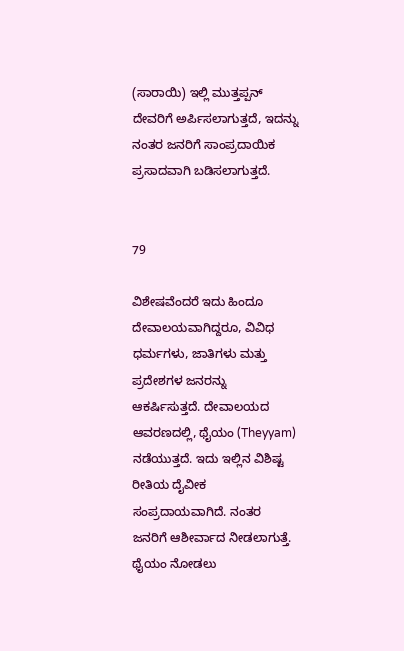(ಸಾರಾಯಿ) ಇಲ್ಲಿ ಮುತ್ತಪ್ಪನ್ ದೇವರಿಗೆ ಅರ್ಪಿಸಲಾಗುತ್ತದೆ, ಇದನ್ನು ನಂತರ ಜನರಿಗೆ ಸಾಂಪ್ರದಾಯಿಕ ಪ್ರಸಾದವಾಗಿ ಬಡಿಸಲಾಗುತ್ತದೆ.


79

ವಿಶೇಷವೆಂದರೆ ಇದು ಹಿಂದೂ ದೇವಾಲಯವಾಗಿದ್ದರೂ, ವಿವಿಧ ಧರ್ಮಗಳು, ಜಾತಿಗಳು ಮತ್ತು ಪ್ರದೇಶಗಳ ಜನರನ್ನು ಆಕರ್ಷಿಸುತ್ತದೆ. ದೇವಾಲಯದ ಆವರಣದಲ್ಲಿ, ಥೈಯಂ (Theyyam) ನಡೆಯುತ್ತದೆ. ಇದು ಇಲ್ಲಿನ ವಿಶಿಷ್ಟ ರೀತಿಯ ದೈವೀಕ ಸಂಪ್ರದಾಯವಾಗಿದೆ. ನಂತರ ಜನರಿಗೆ ಆಶೀರ್ವಾದ ನೀಡಲಾಗುತ್ತೆ. ಥೈಯಂ ನೋಡಲು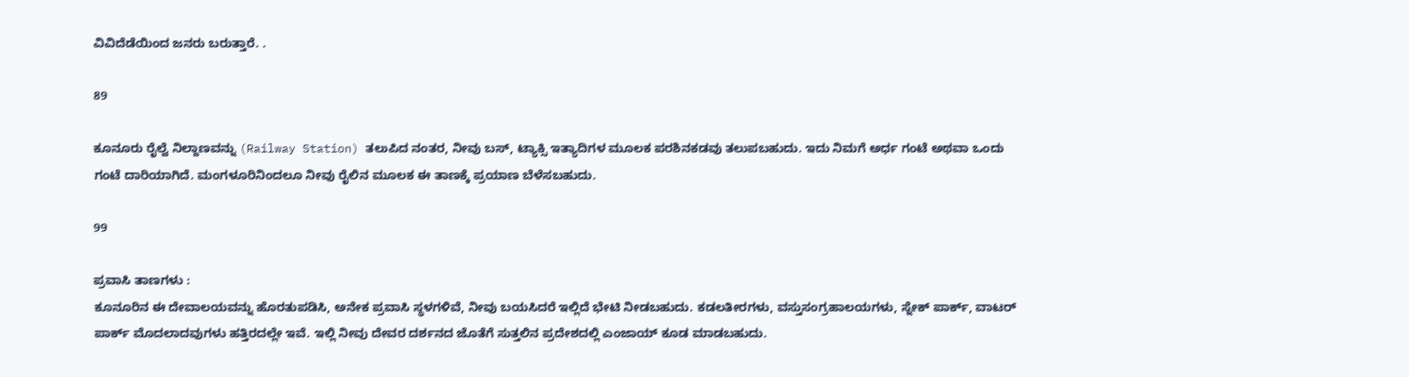ವಿವಿದೆಡೆಯಿಂದ ಜನರು ಬರುತ್ತಾರೆ. .

89

ಕೂನೂರು ರೈಲ್ವೆ ನಿಲ್ದಾಣವನ್ನು (Railway Station) ತಲುಪಿದ ನಂತರ, ನೀವು ಬಸ್, ಟ್ಯಾಕ್ಸಿ ಇತ್ಯಾದಿಗಳ ಮೂಲಕ ಪರಶಿನಕಡವು ತಲುಪಬಹುದು. ಇದು ನಿಮಗೆ ಅರ್ಧ ಗಂಟೆ ಅಥವಾ ಒಂದು ಗಂಟೆ ದಾರಿಯಾಗಿದೆ. ಮಂಗಳೂರಿನಿಂದಲೂ ನೀವು ರೈಲಿನ ಮೂಲಕ ಈ ತಾಣಕ್ಕೆ ಪ್ರಯಾಣ ಬೆಳೆಸಬಹುದು.

99

ಪ್ರವಾಸಿ ತಾಣಗಳು :
ಕೂನೂರಿನ ಈ ದೇವಾಲಯವನ್ನು ಹೊರತುಪಡಿಸಿ, ಅನೇಕ ಪ್ರವಾಸಿ ಸ್ಥಳಗಳಿವೆ, ನೀವು ಬಯಸಿದರೆ ಇಲ್ಲಿದೆ ಭೇಟಿ ನೀಡಬಹುದು. ಕಡಲತೀರಗಳು, ವಸ್ತುಸಂಗ್ರಹಾಲಯಗಳು, ಸ್ನೇಕ್ ಪಾರ್ಕ್, ವಾಟರ್ ಪಾರ್ಕ್ ಮೊದಲಾದವುಗಳು ಹತ್ತಿರದಲ್ಲೇ ಇವೆ. ಇಲ್ಲಿ ನೀವು ದೇವರ ದರ್ಶನದ ಜೊತೆಗೆ ಸುತ್ತಲಿನ ಪ್ರದೇಶದಲ್ಲಿ ಎಂಜಾಯ್ ಕೂಡ ಮಾಡಬಹುದು.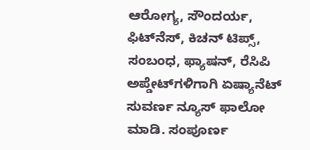ಆರೋಗ್ಯ, ಸೌಂದರ್ಯ, ಫಿಟ್‌ನೆಸ್, ಕಿಚನ್ ಟಿಪ್ಸ್‌, ಸಂಬಂಧ, ಫ್ಯಾಷನ್, ರೆಸಿಪಿ ಅಪ್ಡೇಟ್‌ಗಳಿಗಾಗಿ ಏಷ್ಯಾನೆಟ್ ಸುವರ್ಣ ನ್ಯೂಸ್‌ ಫಾಲೋ ಮಾಡಿ. ಸಂಪೂರ್ಣ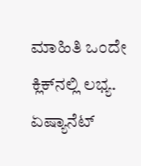ಮಾಹಿತಿ ಒಂದೇ ಕ್ಲಿಕ್‌ನಲ್ಲಿ ಲಭ್ಯ. ಏಷ್ಯಾನೆಟ್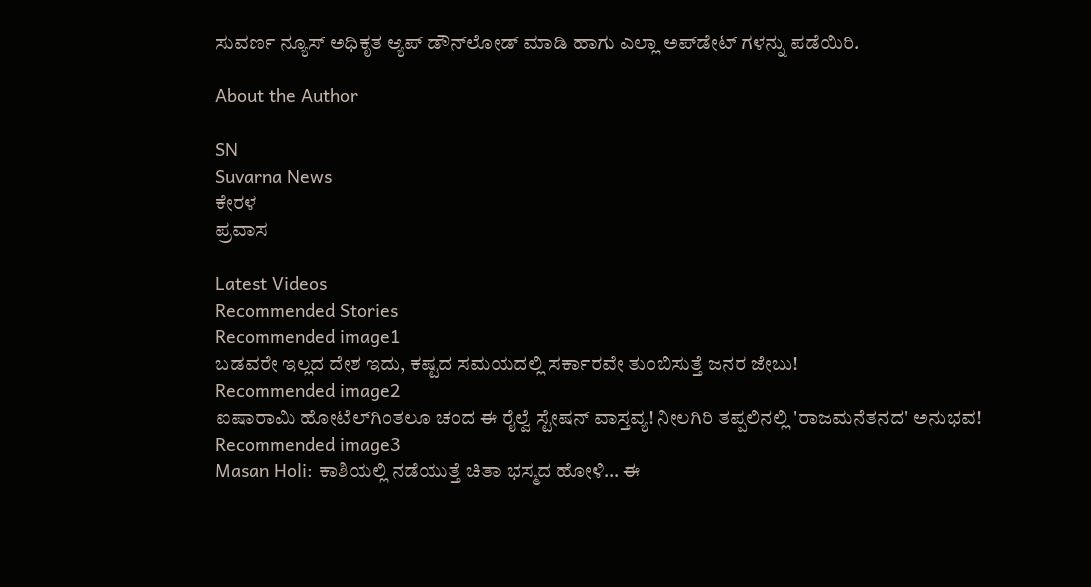ಸುವರ್ಣ ನ್ಯೂಸ್ ಅಧಿಕೃತ ಆ್ಯಪ್ ಡೌನ್‌ಲೋಡ್ ಮಾಡಿ ಹಾಗು ಎಲ್ಲಾ ಅಪ್‌ಡೇಟ್ ಗಳನ್ನು ಪಡೆಯಿರಿ.

About the Author

SN
Suvarna News
ಕೇರಳ
ಪ್ರವಾಸ

Latest Videos
Recommended Stories
Recommended image1
ಬಡವರೇ ಇಲ್ಲದ ದೇಶ ಇದು, ಕಷ್ಟದ ಸಮಯದಲ್ಲಿ ಸರ್ಕಾರವೇ ತುಂಬಿಸುತ್ತೆ ಜನರ ಜೇಬು!
Recommended image2
ಐಷಾರಾಮಿ ಹೋಟೆಲ್‌ಗಿಂತಲೂ ಚಂದ ಈ ರೈಲ್ವೆ ಸ್ಟೇಷನ್ ವಾಸ್ತವ್ಯ! ನೀಲಗಿರಿ ತಪ್ಪಲಿನಲ್ಲಿ 'ರಾಜಮನೆತನದ' ಅನುಭವ!
Recommended image3
Masan Holi: ಕಾಶಿಯಲ್ಲಿ ನಡೆಯುತ್ತೆ ಚಿತಾ ಭಸ್ಮದ ಹೋಳಿ… ಈ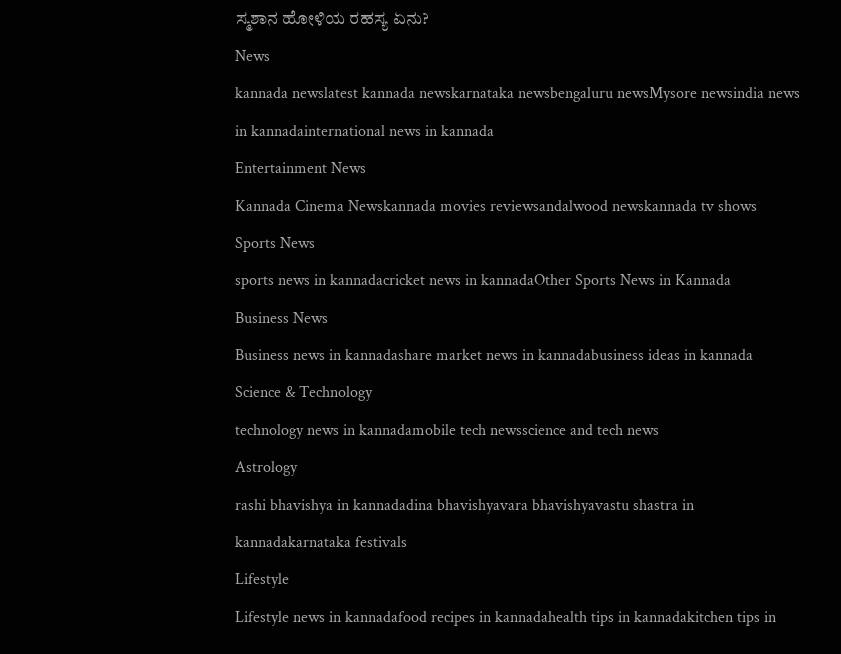ಸ್ಮಶಾನ ಹೋಳಿಯ ರಹಸ್ಯ ಏನು?
News
kannada newslatest kannada newskarnataka newsbengaluru newsMysore newsindia news in kannadainternational news in kannada
Entertainment News
Kannada Cinema Newskannada movies reviewsandalwood newskannada tv shows
Sports News
sports news in kannadacricket news in kannadaOther Sports News in Kannada
Business News
Business news in kannadashare market news in kannadabusiness ideas in kannada
Science & Technology
technology news in kannadamobile tech newsscience and tech news
Astrology
rashi bhavishya in kannadadina bhavishyavara bhavishyavastu shastra in kannadakarnataka festivals
Lifestyle
Lifestyle news in kannadafood recipes in kannadahealth tips in kannadakitchen tips in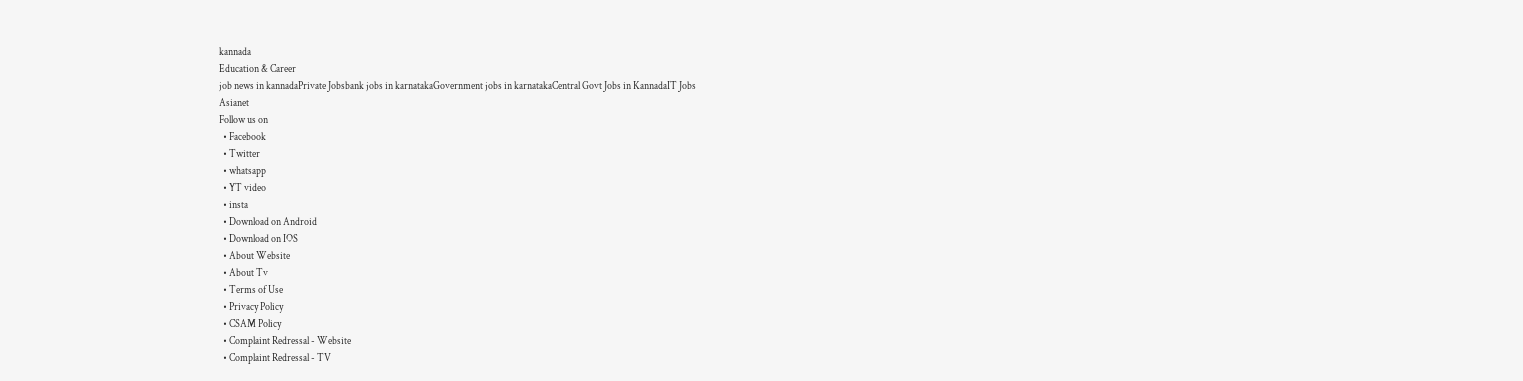kannada
Education & Career
job news in kannadaPrivate Jobsbank jobs in karnatakaGovernment jobs in karnatakaCentral Govt Jobs in KannadaIT Jobs
Asianet
Follow us on
  • Facebook
  • Twitter
  • whatsapp
  • YT video
  • insta
  • Download on Android
  • Download on IOS
  • About Website
  • About Tv
  • Terms of Use
  • Privacy Policy
  • CSAM Policy
  • Complaint Redressal - Website
  • Complaint Redressal - TV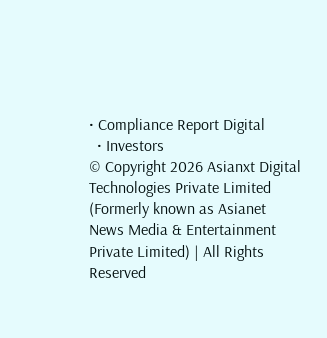• Compliance Report Digital
  • Investors
© Copyright 2026 Asianxt Digital Technologies Private Limited (Formerly known as Asianet News Media & Entertainment Private Limited) | All Rights Reserved